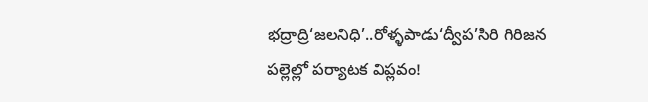భద్రాద్రి‘జలనిధి’..రోళ్ళపాడు‘ద్వీప’సిరి గిరిజన పల్లెల్లో పర్యాటక విప్లవం!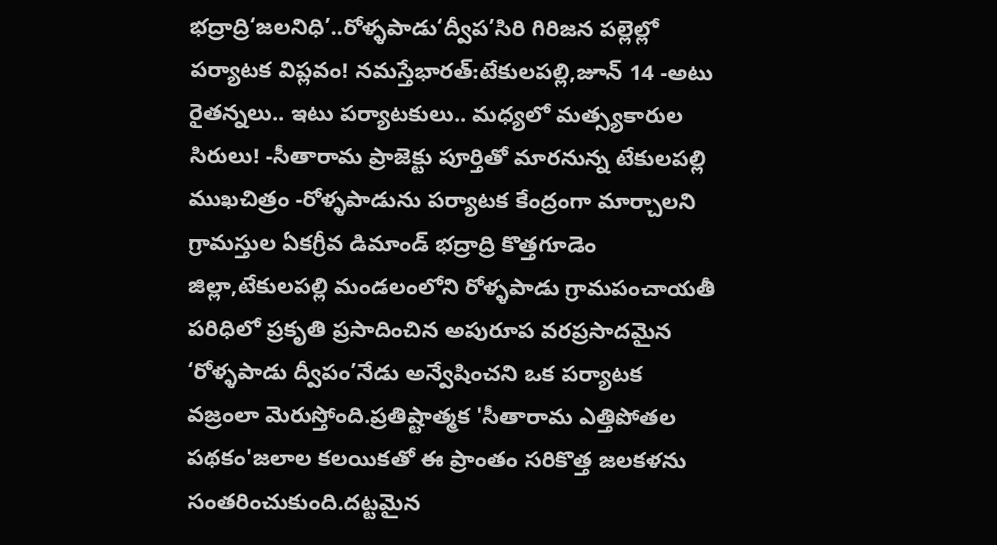భద్రాద్రి‘జలనిధి’..రోళ్ళపాడు‘ద్వీప’సిరి గిరిజన పల్లెల్లో పర్యాటక విప్లవం! నమస్తేభారత్:టేకులపల్లి,జూన్ 14 -అటు రైతన్నలు.. ఇటు పర్యాటకులు.. మధ్యలో మత్స్యకారుల సిరులు! -సీతారామ ప్రాజెక్టు పూర్తితో మారనున్న టేకులపల్లి ముఖచిత్రం -రోళ్ళపాడును పర్యాటక కేంద్రంగా మార్చాలని గ్రామస్తుల ఏకగ్రీవ డిమాండ్ భద్రాద్రి కొత్తగూడెం జిల్లా,టేకులపల్లి మండలంలోని రోళ్ళపాడు గ్రామపంచాయతీ పరిధిలో ప్రకృతి ప్రసాదించిన అపురూప వరప్రసాదమైన ‘రోళ్ళపాడు ద్వీపం’నేడు అన్వేషించని ఒక పర్యాటక వజ్రంలా మెరుస్తోంది.ప్రతిష్టాత్మక 'సీతారామ ఎత్తిపోతల పథకం'జలాల కలయికతో ఈ ప్రాంతం సరికొత్త జలకళను సంతరించుకుంది.దట్టమైన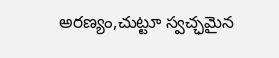అరణ్యం,చుట్టూ స్వచ్ఛమైన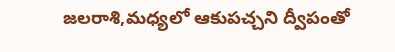జలరాశి,మధ్యలో ఆకుపచ్చని ద్వీపంతో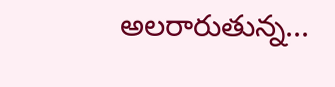అలరారుతున్న...